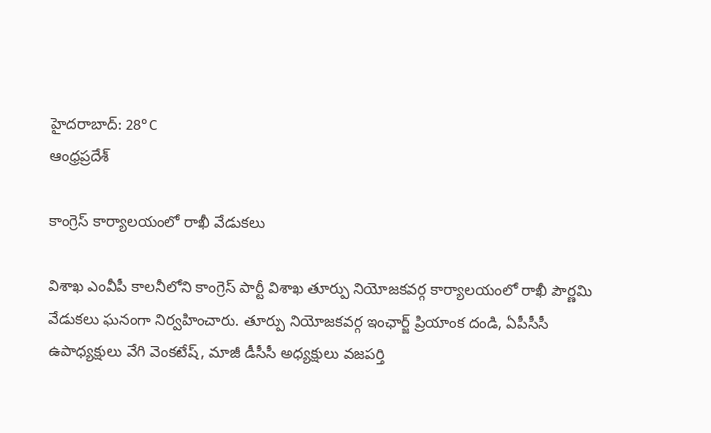హైదరాబాద్: 28°C
ఆంధ్రప్రదేశ్

కాంగ్రెస్ కార్యాలయంలో రాఖీ వేడుకలు

విశాఖ ఎంవీపీ కాలనీలోని కాంగ్రెస్ పార్టీ విశాఖ తూర్పు నియోజకవర్గ కార్యాలయంలో రాఖీ పౌర్ణమి వేడుకలు ఘనంగా నిర్వహించారు. తూర్పు నియోజకవర్గ ఇంఛార్జ్ ప్రియాంక దండి, ఏపీసీసీ ఉపాధ్యక్షులు వేగి వెంకటేష్, మాజీ డీసీసీ అధ్యక్షులు వజపర్తి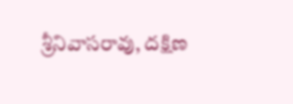శ్రీనివాసరావు, దక్షిణ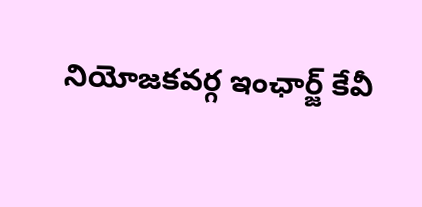నియోజకవర్గ ఇంఛార్జ్ కేవీ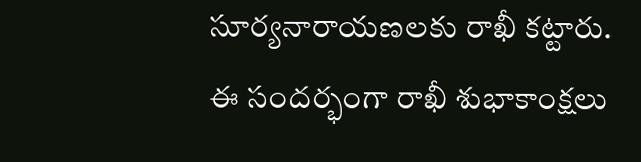సూర్యనారాయణలకు రాఖీ కట్టారు. ఈ సందర్భంగా రాఖీ శుభాకాంక్షలు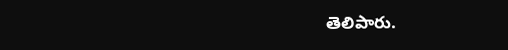తెలిపారు.